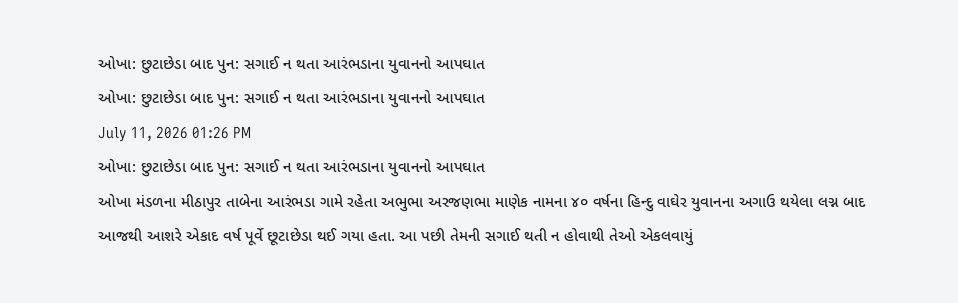ઓખા: છુટાછેડા બાદ પુન: સગાઈ ન થતા આરંભડાના યુવાનનો આપઘાત
ઓખા: છુટાછેડા બાદ પુન: સગાઈ ન થતા આરંભડાના યુવાનનો આપઘાત
July 11, 2026 01:26 PM
ઓખા: છુટાછેડા બાદ પુન: સગાઈ ન થતા આરંભડાના યુવાનનો આપઘાત
ઓખા મંડળના મીઠાપુર તાબેના આરંભડા ગામે રહેતા અભુભા અરજણભા માણેક નામના ૪૦ વર્ષના હિન્દુ વાઘેર યુવાનના અગાઉ થયેલા લગ્ન બાદ આજથી આશરે એકાદ વર્ષ પૂર્વે છૂટાછેડા થઈ ગયા હતા. આ પછી તેમની સગાઈ થતી ન હોવાથી તેઓ એકલવાયું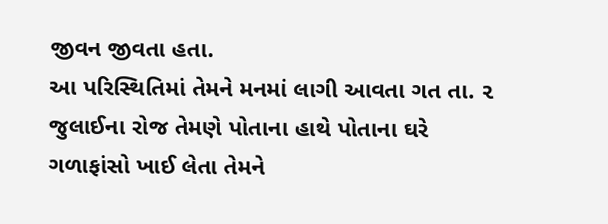જીવન જીવતા હતા.
આ પરિસ્થિતિમાં તેમને મનમાં લાગી આવતા ગત તા. ૨ જુલાઈના રોજ તેમણે પોતાના હાથે પોતાના ઘરે ગળાફાંસો ખાઈ લેતા તેમને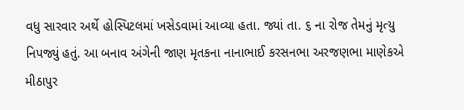વધુ સારવાર અર્થે હોસ્પિટલમાં ખસેડવામાં આવ્યા હતા. જ્યાં તા. ૬ ના રોજ તેમનું મૃત્યુ નિપજ્યું હતું. આ બનાવ અંગેની જાણ મૃતકના નાનાભાઈ કરસનભા અરજણભા માણેકએ મીઠાપુર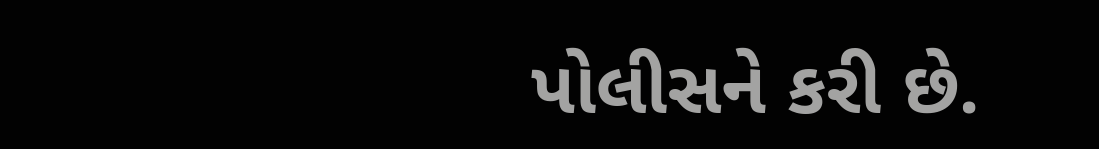પોલીસને કરી છે.